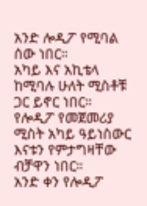አንድ ሎዲፖ የሚባል ሰው ነበር።
አካይ እና አኪቴላ ከሚባሉ ሁለት ሚስቶቹ ጋር ይኖር ነበር።
የሎዲፖ የመጀመሪያ ሚስት አካይ ዓይነስውር እናቱን የምታግዛቸው ብቻዋን ነበር።
አንድ ቀን የሎዲፖ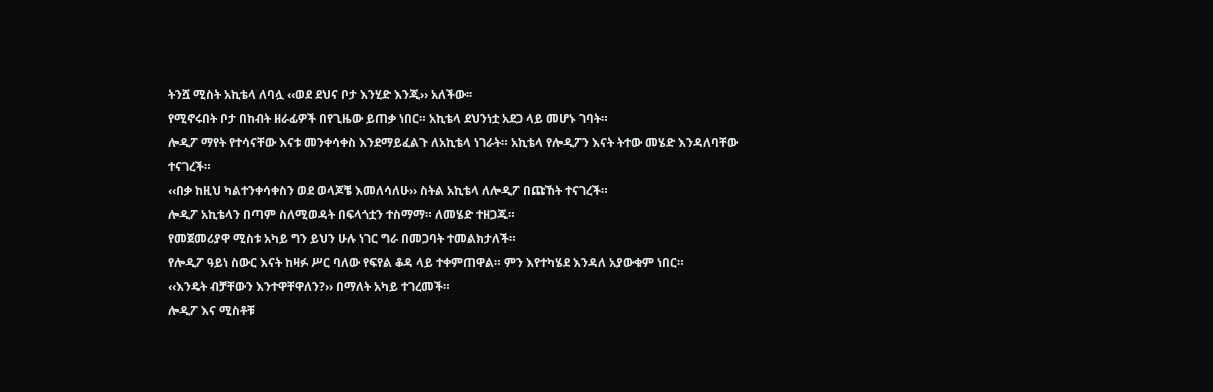ትንሿ ሚስት አኪቴላ ለባሏ ‹‹ወደ ደህና ቦታ እንሂድ እንጂ›› አለችው፡፡
የሚኖሩበት ቦታ በከብት ዘራፊዎች በየጊዜው ይጠቃ ነበር። አኪቴላ ደህንነቷ አደጋ ላይ መሆኑ ገባት።
ሎዲፖ ማየት የተሳናቸው እናቱ መንቀሳቀስ እንደማይፈልጉ ለአኪቴላ ነገራት። አኪቴላ የሎዲፖን እናት ትተው መሄድ እንዳለባቸው ተናገረች።
‹‹በቃ ከዚህ ካልተንቀሳቀስን ወደ ወላጆቼ እመለሳለሁ›› ስትል አኪቴላ ለሎዲፖ በጩኸት ተናገረች።
ሎዲፖ አኪቴላን በጣም ስለሚወዳት በፍላጎቷን ተስማማ። ለመሄድ ተዘጋጁ።
የመጀመሪያዋ ሚስቱ አካይ ግን ይህን ሁሉ ነገር ግራ በመጋባት ተመልክታለች።
የሎዲፖ ዓይነ ስውር እናት ከዛፉ ሥር ባለው የፍየል ቆዳ ላይ ተቀምጠዋል። ምን እየተካሄደ እንዳለ አያውቁም ነበር።
‹‹እንዴት ብቻቸውን እንተዋቸዋለን?›› በማለት አካይ ተገረመች።
ሎዲፖ እና ሚስቶቹ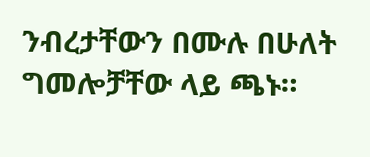ንብረታቸውን በሙሉ በሁለት ግመሎቻቸው ላይ ጫኑ።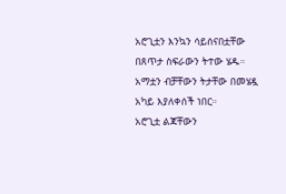አሮጊቷን እንኳን ሳይሰናበቷቸው በጸጥታ ስፍራውን ትተው ሄዱ።
አማቷን ብቻቸውን ትታቸው በመሄዷ አካይ እያለቀሰች ነበር።
አሮጊቷ ልጃቸውን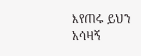እየጠሩ ይህን አሳዛኝ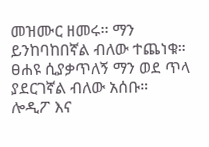መዝሙር ዘመሩ፡፡ ማን ይንከባከበኛል ብለው ተጨነቁ።
ፀሐዩ ሲያቃጥለኝ ማን ወደ ጥላ ያደርገኛል ብለው አሰቡ።
ሎዲፖ እና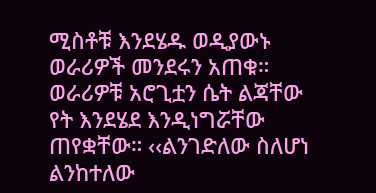ሚስቶቹ እንደሄዱ ወዲያውኑ ወራሪዎች መንደሩን አጠቁ።
ወራሪዎቹ አሮጊቷን ሴት ልጃቸው የት እንደሄደ እንዲነግሯቸው ጠየቋቸው። ‹‹ልንገድለው ስለሆነ ልንከተለው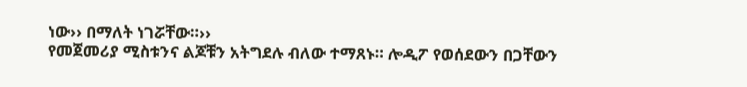ነው›› በማለት ነገሯቸው።››
የመጀመሪያ ሚስቱንና ልጆቹን አትግደሉ ብለው ተማጸኑ። ሎዲፖ የወሰደውን በጋቸውን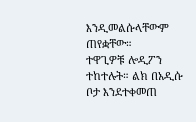እንዲመልሱላቸውም ጠየቋቸው።
ተዋጊዎቹ ሎዲፖን ተከተሉት። ልክ በአዲሱ ቦታ እንደተቀመጠ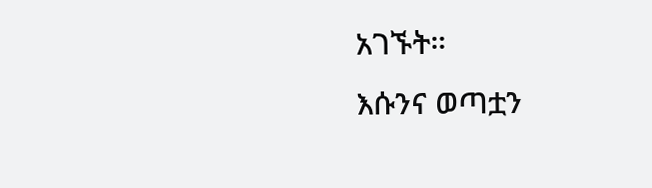አገኙት።
እሱንና ወጣቷን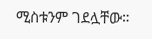ሚስቱንም ገደሏቸው።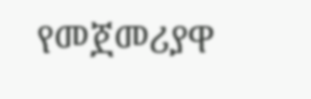የመጀመሪያዋ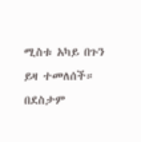ሚስቱ አካይ በጉን ይዛ ተመለሰች።
በደስታም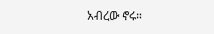አብረው ኖሩ።